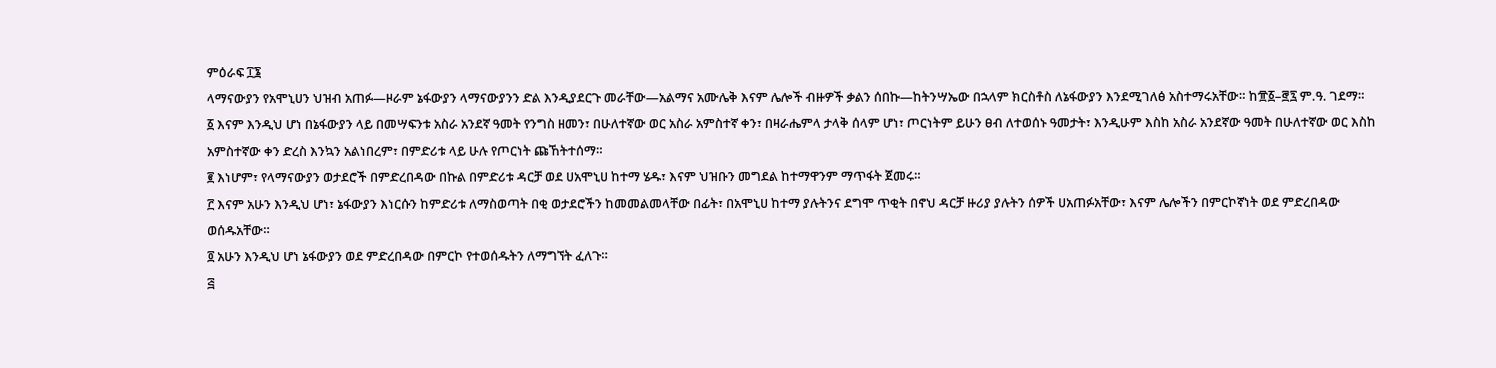ምዕራፍ ፲፮
ላማናውያን የአሞኒሀን ህዝብ አጠፉ—ዞራም ኔፋውያን ላማናውያንን ድል እንዲያደርጉ መራቸው—አልማና አሙሌቅ እናም ሌሎች ብዙዎች ቃልን ሰበኩ—ከትንሣኤው በኋላም ክርስቶስ ለኔፋውያን እንደሚገለፅ አስተማሩአቸው። ከ፹፩–፸፯ ም.ዓ. ገደማ።
፩ እናም እንዲህ ሆነ በኔፋውያን ላይ በመሣፍንቱ አስራ አንደኛ ዓመት የንግስ ዘመን፣ በሁለተኛው ወር አስራ አምስተኛ ቀን፣ በዛራሔምላ ታላቅ ሰላም ሆነ፣ ጦርነትም ይሁን ፀብ ለተወሰኑ ዓመታት፣ እንዲሁም እስከ አስራ አንደኛው ዓመት በሁለተኛው ወር እስከ አምስተኛው ቀን ድረስ እንኳን አልነበረም፣ በምድሪቱ ላይ ሁሉ የጦርነት ጩኸትተሰማ።
፪ እነሆም፣ የላማናውያን ወታደሮች በምድረበዳው በኩል በምድሪቱ ዳርቻ ወደ ሀአሞኒሀ ከተማ ሄዱ፣ እናም ህዝቡን መግደል ከተማዋንም ማጥፋት ጀመሩ።
፫ እናም አሁን እንዲህ ሆነ፣ ኔፋውያን እነርሱን ከምድሪቱ ለማስወጣት በቂ ወታደሮችን ከመመልመላቸው በፊት፣ በአሞኒሀ ከተማ ያሉትንና ደግሞ ጥቂት በኖህ ዳርቻ ዙሪያ ያሉትን ሰዎች ሀአጠፉአቸው፣ እናም ሌሎችን በምርኮኛነት ወደ ምድረበዳው ወሰዱአቸው።
፬ አሁን እንዲህ ሆነ ኔፋውያን ወደ ምድረበዳው በምርኮ የተወሰዱትን ለማግኘት ፈለጉ።
፭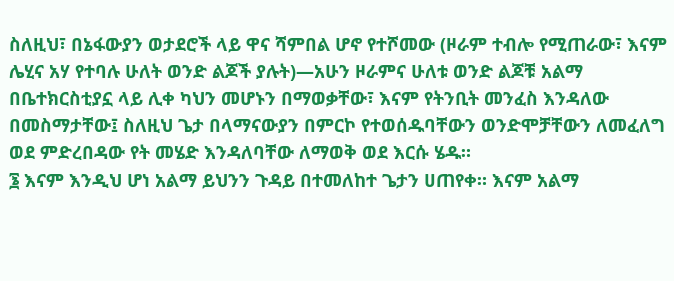ስለዚህ፣ በኔፋውያን ወታደሮች ላይ ዋና ሻምበል ሆኖ የተሾመው (ዞራም ተብሎ የሚጠራው፣ እናም ሌሂና አሃ የተባሉ ሁለት ወንድ ልጆች ያሉት)—አሁን ዞራምና ሁለቱ ወንድ ልጆቹ አልማ በቤተክርስቲያኗ ላይ ሊቀ ካህን መሆኑን በማወቃቸው፣ እናም የትንቢት መንፈስ እንዳለው በመስማታቸው፤ ስለዚህ ጌታ በላማናውያን በምርኮ የተወሰዱባቸውን ወንድሞቻቸውን ለመፈለግ ወደ ምድረበዳው የት መሄድ እንዳለባቸው ለማወቅ ወደ እርሱ ሄዱ።
፮ እናም እንዲህ ሆነ አልማ ይህንን ጉዳይ በተመለከተ ጌታን ሀጠየቀ። እናም አልማ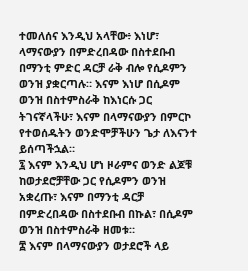ተመለሰና እንዲህ አላቸው፥ እነሆ፣ ላማናውያን በምድረበዳው በስተደቡብ በማንቲ ምድር ዳርቻ ራቅ ብሎ የሲዶምን ወንዝ ያቋርጣሉ። እናም እነሆ በሲዶም ወንዝ በስተምስራቅ ከእነርሱ ጋር ትገናኛላችሁ፣ እናም በላማናውያን በምርኮ የተወሰዱትን ወንድሞቻችሁን ጌታ ለእናንተ ይሰጣችኋል።
፯ እናም እንዲህ ሆነ ዞራምና ወንድ ልጆቹ ከወታደሮቻቸው ጋር የሲዶምን ወንዝ አቋረጡ፣ እናም በማንቲ ዳርቻ በምድረበዳው በስተደቡብ በኩል፣ በሲዶም ወንዝ በስተምስራቅ ዘመቱ።
፰ እናም በላማናውያን ወታደሮች ላይ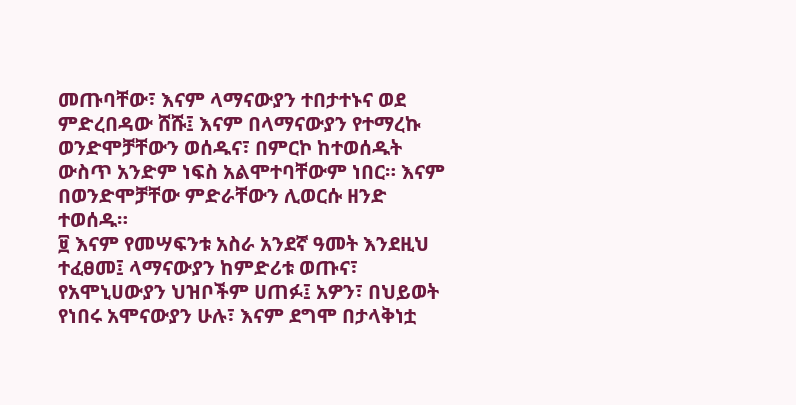መጡባቸው፣ እናም ላማናውያን ተበታተኑና ወደ ምድረበዳው ሸሹ፤ እናም በላማናውያን የተማረኩ ወንድሞቻቸውን ወሰዱና፣ በምርኮ ከተወሰዱት ውስጥ አንድም ነፍስ አልሞተባቸውም ነበር። እናም በወንድሞቻቸው ምድራቸውን ሊወርሱ ዘንድ ተወሰዱ።
፱ እናም የመሣፍንቱ አስራ አንደኛ ዓመት እንደዚህ ተፈፀመ፤ ላማናውያን ከምድሪቱ ወጡና፣ የአሞኒሀውያን ህዝቦችም ሀጠፉ፤ አዎን፣ በህይወት የነበሩ አሞናውያን ሁሉ፣ እናም ደግሞ በታላቅነቷ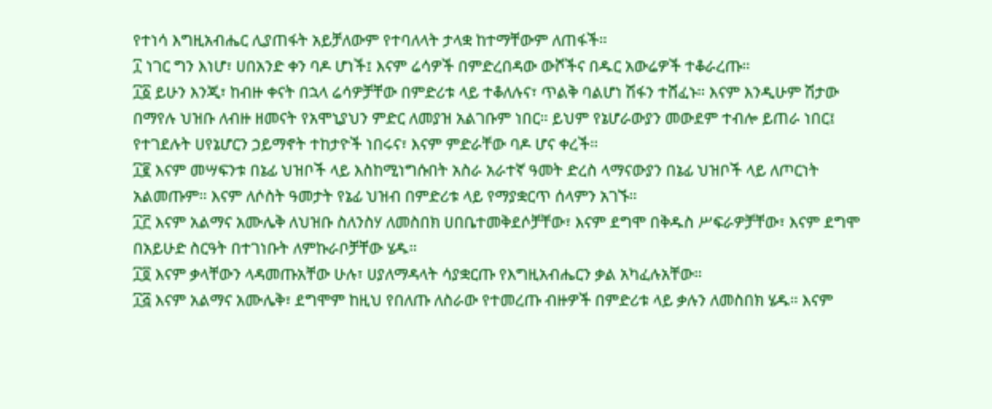የተነሳ እግዚአብሔር ሊያጠፋት አይቻለውም የተባለላት ታላቋ ከተማቸውም ለጠፋች።
፲ ነገር ግን እነሆ፣ ሀበአንድ ቀን ባዶ ሆነች፤ እናም ሬሳዎች በምድረበዳው ውሾችና በዱር አውሬዎች ተቆራረጡ።
፲፩ ይሁን እንጂ፣ ከብዙ ቀናት በኋላ ሬሳዎቻቸው በምድሪቱ ላይ ተቆለሉና፣ ጥልቅ ባልሆነ ሽፋን ተሸፈኑ። እናም እንዲሁም ሽታው በማየሉ ህዝቡ ለብዙ ዘመናት የአሞኒያህን ምድር ለመያዝ አልገቡም ነበር። ይህም የኔሆራውያን መውደም ተብሎ ይጠራ ነበር፤ የተገደሉት ሀየኔሆርን ኃይማኖት ተከታዮች ነበሩና፣ እናም ምድራቸው ባዶ ሆና ቀረች።
፲፪ እናም መሣፍንቱ በኔፊ ህዝቦች ላይ እስከሚነግሱበት አስራ አራተኛ ዓመት ድረስ ላማናውያን በኔፊ ህዝቦች ላይ ለጦርነት አልመጡም። እናም ለሶስት ዓመታት የኔፊ ህዝብ በምድሪቱ ላይ የማያቋርጥ ሰላምን አገኙ።
፲፫ እናም አልማና አሙሌቅ ለህዝቡ ስለንስሃ ለመስበክ ሀበቤተመቅደሶቻቸው፣ እናም ደግሞ በቅዱስ ሥፍራዎቻቸው፣ እናም ደግሞ በአይሁድ ስርዓት በተገነቡት ለምኩራቦቻቸው ሄዱ።
፲፬ እናም ቃላቸውን ላዳመጡአቸው ሁሉ፣ ሀያለማዳላት ሳያቋርጡ የእግዚአብሔርን ቃል አካፈሉአቸው።
፲፭ እናም አልማና አሙሌቅ፣ ደግሞም ከዚህ የበለጡ ለስራው የተመረጡ ብዙዎች በምድሪቱ ላይ ቃሉን ለመስበክ ሄዱ። እናም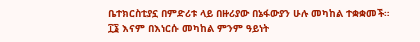ቤተክርስቲያኗ በምድሪቱ ላይ በዙሪያው በኔፋውያን ሁሉ መካከል ተቋቋመች።
፲፮ እናም በእነርሱ መካከል ምንም ዓይነት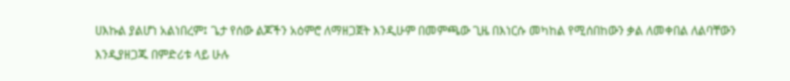ሀእኩል ያልሆነ አልነበረም፤ ጌታ የሰው ልጆችን አዕምሮ ለማዘጋጀት እንዲሁም በመምጫው ጊዜ በእነርሱ መካከል የሚሰበከውን ቃል ለመቀበል ለልባቸውን እንዲያዘጋጁ በምድሪቱ ላይ ሁሉ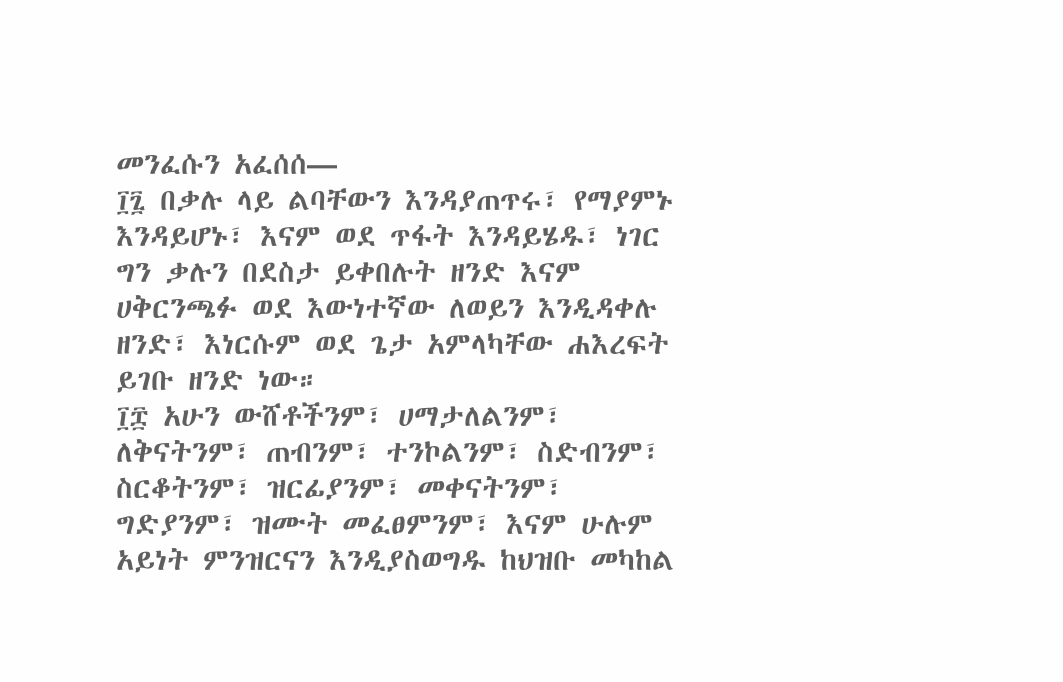መንፈሱን አፈሰሰ—
፲፯ በቃሉ ላይ ልባቸውን እንዳያጠጥሩ፣ የማያምኑ እንዳይሆኑ፣ እናም ወደ ጥፋት እንዳይሄዱ፣ ነገር ግን ቃሉን በደስታ ይቀበሉት ዘንድ እናም ሀቅርንጫፉ ወደ እውነተኛው ለወይን እንዲዳቀሉ ዘንድ፣ እነርሱም ወደ ጌታ አምላካቸው ሐእረፍት ይገቡ ዘንድ ነው።
፲፰ አሁን ውሸቶችንም፣ ሀማታለልንም፣ ለቅናትንም፣ ጠብንም፣ ተንኮልንም፣ ስድብንም፣ ስርቆትንም፣ ዝርፊያንም፣ መቀናትንም፣ ግድያንም፣ ዝሙት መፈፀምንም፣ እናም ሁሉም አይነት ምንዝርናን እንዲያስወግዱ ከህዝቡ መካከል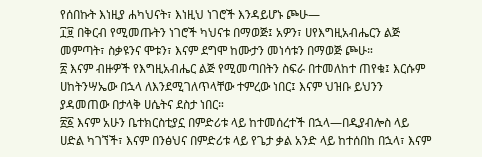የሰበኩት እነዚያ ሐካህናት፣ እነዚህ ነገሮች እንዳይሆኑ ጮሁ—
፲፱ በቅርብ የሚመጡትን ነገሮች ካህናቱ በማወጅ፤ አዎን፣ ሀየእግዚአብሔርን ልጅ መምጣት፣ ስቃዩንና ሞቱን፣ እናም ደግሞ ከሙታን መነሳቱን በማወጅ ጮሁ።
፳ እናም ብዙዎች የእግዚአብሔር ልጅ የሚመጣበትን ስፍራ በተመለከተ ጠየቁ፤ እርሱም ሀከትንሣኤው በኋላ ለእንደሚገለጥላቸው ተምረው ነበር፤ እናም ህዝቡ ይህንን ያዳመጠው በታላቅ ሀሴትና ደስታ ነበር።
፳፩ እናም አሁን ቤተክርስቲያኗ በምድሪቱ ላይ ከተመሰረተች በኋላ—በዲያብሎስ ላይ ሀድል ካገኘች፣ እናም በንፅህና በምድሪቱ ላይ የጌታ ቃል አንድ ላይ ከተሰበከ በኋላ፣ እናም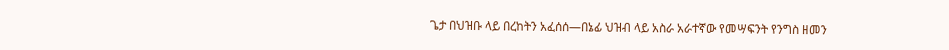ጌታ በህዝቡ ላይ በረከትን አፈሰሰ—በኔፊ ህዝብ ላይ አስራ አራተኛው የመሣፍንት የንግስ ዘመን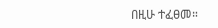በዚሁ ተፈፀመ።